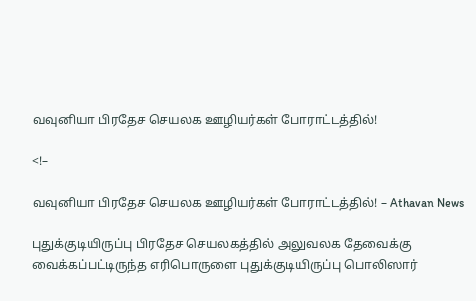வவுனியா பிரதேச செயலக ஊழியர்கள் போராட்டத்தில்!

<!–

வவுனியா பிரதேச செயலக ஊழியர்கள் போராட்டத்தில்! – Athavan News

புதுக்குடியிருப்பு பிரதேச செயலகத்தில் அலுவலக தேவைக்கு வைக்கப்பட்டிருந்த எரிபொருளை புதுக்குடியிருப்பு பொலிஸார்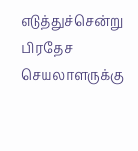எடுத்துச்சென்று பிரதேச செயலாளருக்கு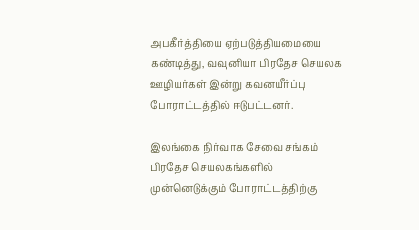அபகீர்த்தியை ஏற்படுத்தியமையை கண்டித்து, வவுனியா பிரதேச செயலக ஊழியர்கள் இன்று கவனயீர்ப்பு போராட்டத்தில் ஈடுபட்டனர்.

இலங்கை நிர்வாக சேவை சங்கம் பிரதேச செயலகங்களில் முன்னெடுக்கும் போராட்டத்திற்கு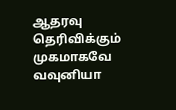ஆதரவு தெரிவிக்கும் முகமாகவே வவுனியா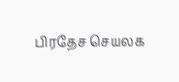பிரதேச செயலக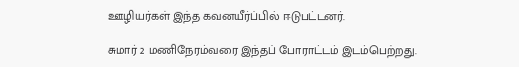ஊழியர்கள் இந்த கவனயீர்ப்பில் ஈடுபட்டனர்.

சுமார் 2 மணிநேரம்வரை இந்தப் போராட்டம் இடம்பெற்றது.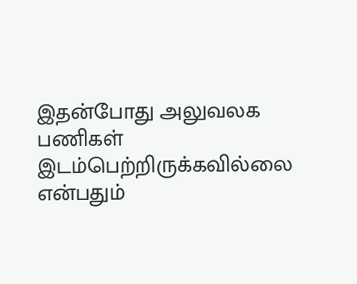இதன்போது அலுவலக பணிகள் இடம்பெற்றிருக்கவில்லை என்பதும்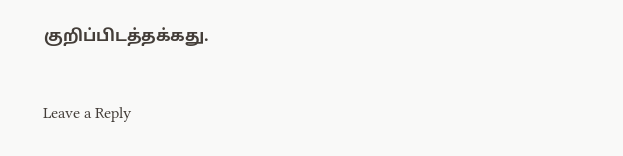குறிப்பிடத்தக்கது.


Leave a Reply